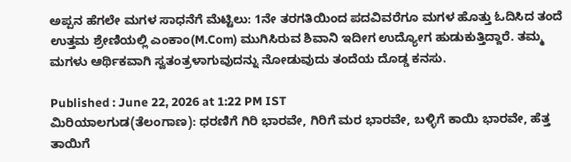ಅಪ್ಪನ ಹೆಗಲೇ ಮಗಳ ಸಾಧನೆಗೆ ಮೆಟ್ಟಿಲು: 1ನೇ ತರಗತಿಯಿಂದ ಪದವಿವರೆಗೂ ಮಗಳ ಹೊತ್ತು ಓದಿಸಿದ ತಂದೆ
ಉತ್ತಮ ಶ್ರೇಣಿಯಲ್ಲಿ ಎಂಕಾಂ(M.Com) ಮುಗಿಸಿರುವ ಶಿವಾನಿ ಇದೀಗ ಉದ್ಯೋಗ ಹುಡುಕುತ್ತಿದ್ದಾರೆ. ತಮ್ಮ ಮಗಳು ಆರ್ಥಿಕವಾಗಿ ಸ್ವತಂತ್ರಳಾಗುವುದನ್ನು ನೋಡುವುದು ತಂದೆಯ ದೊಡ್ಡ ಕನಸು.

Published : June 22, 2026 at 1:22 PM IST
ಮಿರಿಯಾಲಗುಡ(ತೆಲಂಗಾಣ): ಧರಣಿಗೆ ಗಿರಿ ಭಾರವೇ, ಗಿರಿಗೆ ಮರ ಭಾರವೇ, ಬಳ್ಳಿಗೆ ಕಾಯಿ ಭಾರವೇ, ಹೆತ್ತ ತಾಯಿಗೆ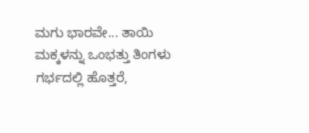ಮಗು ಭಾರವೇ... ತಾಯಿ ಮಕ್ಕಳನ್ನು ಒಂಭತ್ತು ತಿಂಗಳು ಗರ್ಭದಲ್ಲಿ ಹೊತ್ತರೆ,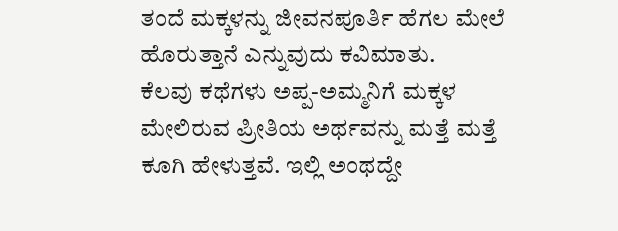ತಂದೆ ಮಕ್ಕಳನ್ನು ಜೀವನಪೂರ್ತಿ ಹೆಗಲ ಮೇಲೆ ಹೊರುತ್ತಾನೆ ಎನ್ನುವುದು ಕವಿಮಾತು.
ಕೆಲವು ಕಥೆಗಳು ಅಪ್ಪ-ಅಮ್ಮನಿಗೆ ಮಕ್ಕಳ ಮೇಲಿರುವ ಪ್ರೀತಿಯ ಅರ್ಥವನ್ನು ಮತ್ತೆ ಮತ್ತೆ ಕೂಗಿ ಹೇಳುತ್ತವೆ. ಇಲ್ಲಿ ಅಂಥದ್ದೇ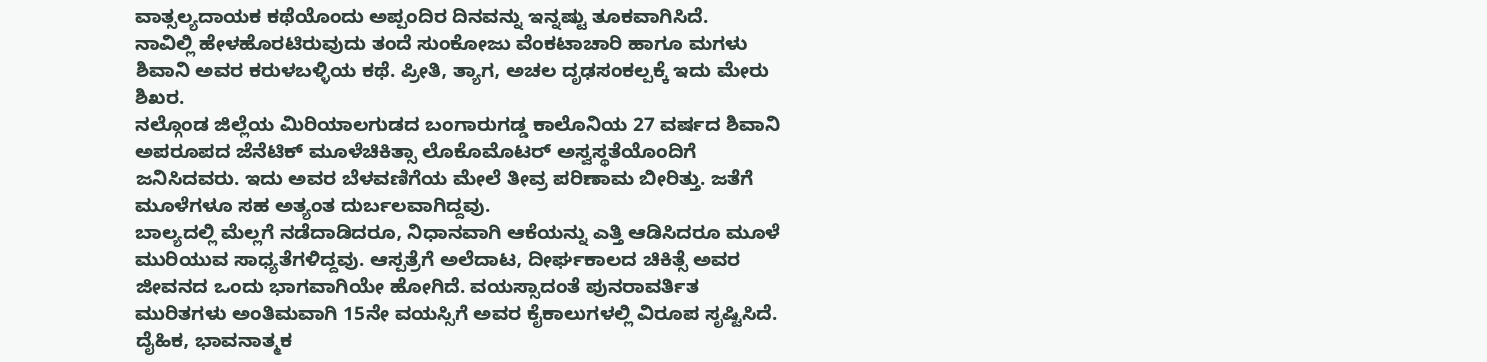ವಾತ್ಸಲ್ಯದಾಯಕ ಕಥೆಯೊಂದು ಅಪ್ಪಂದಿರ ದಿನವನ್ನು ಇನ್ನಷ್ಟು ತೂಕವಾಗಿಸಿದೆ.
ನಾವಿಲ್ಲಿ ಹೇಳಹೊರಟಿರುವುದು ತಂದೆ ಸುಂಕೋಜು ವೆಂಕಟಾಚಾರಿ ಹಾಗೂ ಮಗಳು ಶಿವಾನಿ ಅವರ ಕರುಳಬಳ್ಳಿಯ ಕಥೆ. ಪ್ರೀತಿ, ತ್ಯಾಗ, ಅಚಲ ದೃಢಸಂಕಲ್ಪಕ್ಕೆ ಇದು ಮೇರು ಶಿಖರ.
ನಲ್ಗೊಂಡ ಜಿಲ್ಲೆಯ ಮಿರಿಯಾಲಗುಡದ ಬಂಗಾರುಗಡ್ಡ ಕಾಲೊನಿಯ 27 ವರ್ಷದ ಶಿವಾನಿ ಅಪರೂಪದ ಜೆನೆಟಿಕ್ ಮೂಳೆಚಿಕಿತ್ಸಾ ಲೊಕೊಮೊಟರ್ ಅಸ್ವಸ್ಥತೆಯೊಂದಿಗೆ ಜನಿಸಿದವರು. ಇದು ಅವರ ಬೆಳವಣಿಗೆಯ ಮೇಲೆ ತೀವ್ರ ಪರಿಣಾಮ ಬೀರಿತ್ತು. ಜತೆಗೆ ಮೂಳೆಗಳೂ ಸಹ ಅತ್ಯಂತ ದುರ್ಬಲವಾಗಿದ್ದವು.
ಬಾಲ್ಯದಲ್ಲಿ ಮೆಲ್ಲಗೆ ನಡೆದಾಡಿದರೂ, ನಿಧಾನವಾಗಿ ಆಕೆಯನ್ನು ಎತ್ತಿ ಆಡಿಸಿದರೂ ಮೂಳೆ ಮುರಿಯುವ ಸಾಧ್ಯತೆಗಳಿದ್ದವು. ಆಸ್ಪತ್ರೆಗೆ ಅಲೆದಾಟ, ದೀರ್ಘಕಾಲದ ಚಿಕಿತ್ಸೆ ಅವರ ಜೀವನದ ಒಂದು ಭಾಗವಾಗಿಯೇ ಹೋಗಿದೆ. ವಯಸ್ಸಾದಂತೆ ಪುನರಾವರ್ತಿತ ಮುರಿತಗಳು ಅಂತಿಮವಾಗಿ 15ನೇ ವಯಸ್ಸಿಗೆ ಅವರ ಕೈಕಾಲುಗಳಲ್ಲಿ ವಿರೂಪ ಸೃಷ್ಟಿಸಿದೆ.
ದೈಹಿಕ, ಭಾವನಾತ್ಮಕ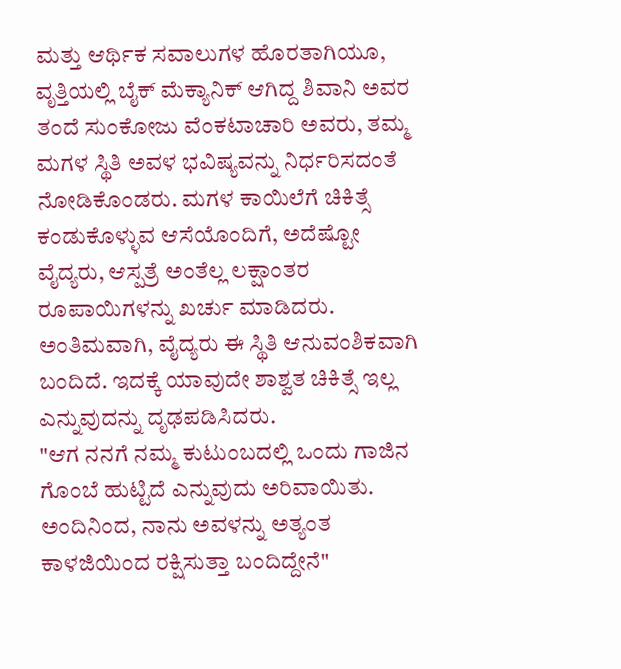ಮತ್ತು ಆರ್ಥಿಕ ಸವಾಲುಗಳ ಹೊರತಾಗಿಯೂ, ವೃತ್ತಿಯಲ್ಲಿ ಬೈಕ್ ಮೆಕ್ಯಾನಿಕ್ ಆಗಿದ್ದ ಶಿವಾನಿ ಅವರ ತಂದೆ ಸುಂಕೋಜು ವೆಂಕಟಾಚಾರಿ ಅವರು, ತಮ್ಮ ಮಗಳ ಸ್ಥಿತಿ ಅವಳ ಭವಿಷ್ಯವನ್ನು ನಿರ್ಧರಿಸದಂತೆ ನೋಡಿಕೊಂಡರು. ಮಗಳ ಕಾಯಿಲೆಗೆ ಚಿಕಿತ್ಸೆ ಕಂಡುಕೊಳ್ಳುವ ಆಸೆಯೊಂದಿಗೆ, ಅದೆಷ್ಟೋ ವೈದ್ಯರು, ಆಸ್ಪತ್ರೆ ಅಂತೆಲ್ಲ ಲಕ್ಷಾಂತರ ರೂಪಾಯಿಗಳನ್ನು ಖರ್ಚು ಮಾಡಿದರು. ಅಂತಿಮವಾಗಿ, ವೈದ್ಯರು ಈ ಸ್ಥಿತಿ ಆನುವಂಶಿಕವಾಗಿ ಬಂದಿದೆ. ಇದಕ್ಕೆ ಯಾವುದೇ ಶಾಶ್ವತ ಚಿಕಿತ್ಸೆ ಇಲ್ಲ ಎನ್ನುವುದನ್ನು ದೃಢಪಡಿಸಿದರು.
"ಆಗ ನನಗೆ ನಮ್ಮ ಕುಟುಂಬದಲ್ಲಿ ಒಂದು ಗಾಜಿನ ಗೊಂಬೆ ಹುಟ್ಟಿದೆ ಎನ್ನುವುದು ಅರಿವಾಯಿತು. ಅಂದಿನಿಂದ, ನಾನು ಅವಳನ್ನು ಅತ್ಯಂತ ಕಾಳಜಿಯಿಂದ ರಕ್ಷಿಸುತ್ತಾ ಬಂದಿದ್ದೇನೆ"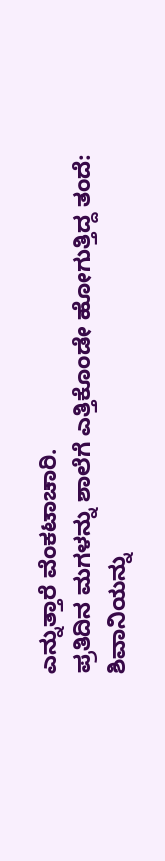ಎನ್ನುತ್ತಾರೆ ವೆಂಕಟಾಚಾರಿ.
ಪ್ರತಿದಿನ ಮಗಳನ್ನು ಶಾಲೆಗೆ ಎತ್ತಿಕೊಂಡೇ ಹೋಗುತ್ತಿದ್ದ ತಂದೆ: ಶಿವಾನಿಯನ್ನು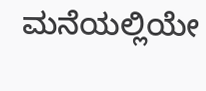ಮನೆಯಲ್ಲಿಯೇ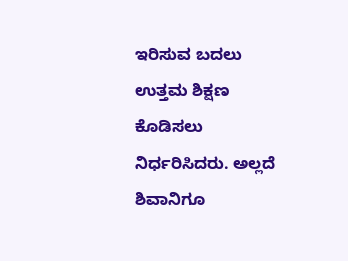ಇರಿಸುವ ಬದಲು ಉತ್ತಮ ಶಿಕ್ಷಣ ಕೊಡಿಸಲು ನಿರ್ಧರಿಸಿದರು. ಅಲ್ಲದೆ ಶಿವಾನಿಗೂ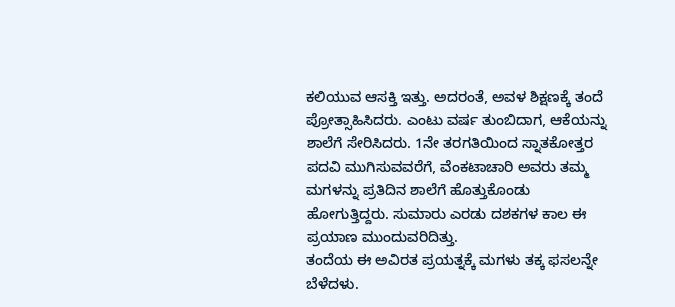ಕಲಿಯುವ ಆಸಕ್ತಿ ಇತ್ತು. ಅದರಂತೆ, ಅವಳ ಶಿಕ್ಷಣಕ್ಕೆ ತಂದೆ ಪ್ರೋತ್ಸಾಹಿಸಿದರು. ಎಂಟು ವರ್ಷ ತುಂಬಿದಾಗ, ಆಕೆಯನ್ನು ಶಾಲೆಗೆ ಸೇರಿಸಿದರು. 1ನೇ ತರಗತಿಯಿಂದ ಸ್ನಾತಕೋತ್ತರ ಪದವಿ ಮುಗಿಸುವವರೆಗೆ, ವೆಂಕಟಾಚಾರಿ ಅವರು ತಮ್ಮ ಮಗಳನ್ನು ಪ್ರತಿದಿನ ಶಾಲೆಗೆ ಹೊತ್ತುಕೊಂಡು ಹೋಗುತ್ತಿದ್ದರು. ಸುಮಾರು ಎರಡು ದಶಕಗಳ ಕಾಲ ಈ ಪ್ರಯಾಣ ಮುಂದುವರಿದಿತ್ತು.
ತಂದೆಯ ಈ ಅವಿರತ ಪ್ರಯತ್ನಕ್ಕೆ ಮಗಳು ತಕ್ಕ ಫಸಲನ್ನೇ ಬೆಳೆದಳು.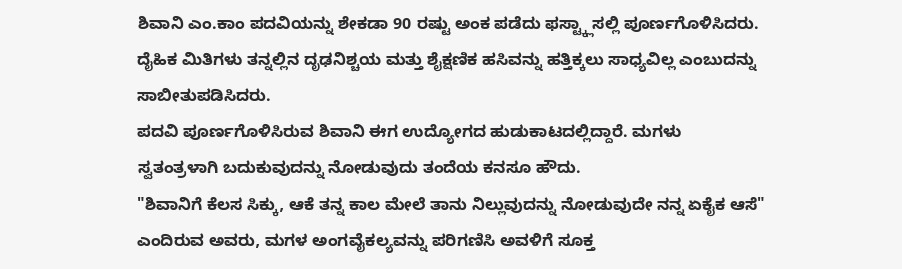ಶಿವಾನಿ ಎಂ.ಕಾಂ ಪದವಿಯನ್ನು ಶೇಕಡಾ 90 ರಷ್ಟು ಅಂಕ ಪಡೆದು ಫಸ್ಟ್ಕ್ಲಾಸಲ್ಲಿ ಪೂರ್ಣಗೊಳಿಸಿದರು. ದೈಹಿಕ ಮಿತಿಗಳು ತನ್ನಲ್ಲಿನ ದೃಢನಿಶ್ಚಯ ಮತ್ತು ಶೈಕ್ಷಣಿಕ ಹಸಿವನ್ನು ಹತ್ತಿಕ್ಕಲು ಸಾಧ್ಯವಿಲ್ಲ ಎಂಬುದನ್ನು ಸಾಬೀತುಪಡಿಸಿದರು.
ಪದವಿ ಪೂರ್ಣಗೊಳಿಸಿರುವ ಶಿವಾನಿ ಈಗ ಉದ್ಯೋಗದ ಹುಡುಕಾಟದಲ್ಲಿದ್ದಾರೆ. ಮಗಳು ಸ್ವತಂತ್ರಳಾಗಿ ಬದುಕುವುದನ್ನು ನೋಡುವುದು ತಂದೆಯ ಕನಸೂ ಹೌದು.
"ಶಿವಾನಿಗೆ ಕೆಲಸ ಸಿಕ್ಕು, ಆಕೆ ತನ್ನ ಕಾಲ ಮೇಲೆ ತಾನು ನಿಲ್ಲುವುದನ್ನು ನೋಡುವುದೇ ನನ್ನ ಏಕೈಕ ಆಸೆ" ಎಂದಿರುವ ಅವರು, ಮಗಳ ಅಂಗವೈಕಲ್ಯವನ್ನು ಪರಿಗಣಿಸಿ ಅವಳಿಗೆ ಸೂಕ್ತ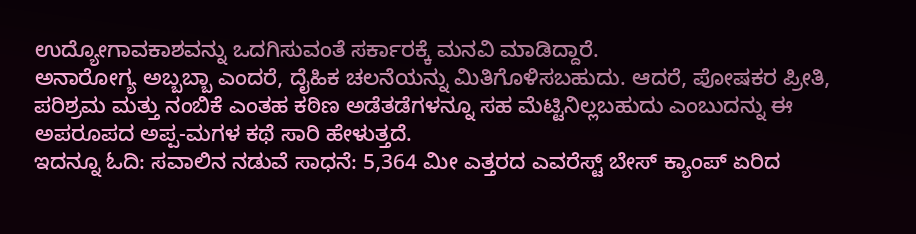ಉದ್ಯೋಗಾವಕಾಶವನ್ನು ಒದಗಿಸುವಂತೆ ಸರ್ಕಾರಕ್ಕೆ ಮನವಿ ಮಾಡಿದ್ದಾರೆ.
ಅನಾರೋಗ್ಯ ಅಬ್ಬಬ್ಬಾ ಎಂದರೆ, ದೈಹಿಕ ಚಲನೆಯನ್ನು ಮಿತಿಗೊಳಿಸಬಹುದು. ಆದರೆ, ಪೋಷಕರ ಪ್ರೀತಿ, ಪರಿಶ್ರಮ ಮತ್ತು ನಂಬಿಕೆ ಎಂತಹ ಕಠಿಣ ಅಡೆತಡೆಗಳನ್ನೂ ಸಹ ಮೆಟ್ಟಿನಿಲ್ಲಬಹುದು ಎಂಬುದನ್ನು ಈ ಅಪರೂಪದ ಅಪ್ಪ-ಮಗಳ ಕಥೆ ಸಾರಿ ಹೇಳುತ್ತದೆ.
ಇದನ್ನೂ ಓದಿ: ಸವಾಲಿನ ನಡುವೆ ಸಾಧನೆ: 5,364 ಮೀ ಎತ್ತರದ ಎವರೆಸ್ಟ್ ಬೇಸ್ ಕ್ಯಾಂಪ್ ಏರಿದ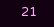21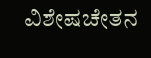ವಿಶೇಷಚೇತನ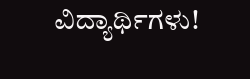ವಿದ್ಯಾರ್ಥಿಗಳು!